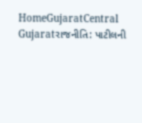HomeGujaratCentral Gujaratરાજનીતિ: પાટીલની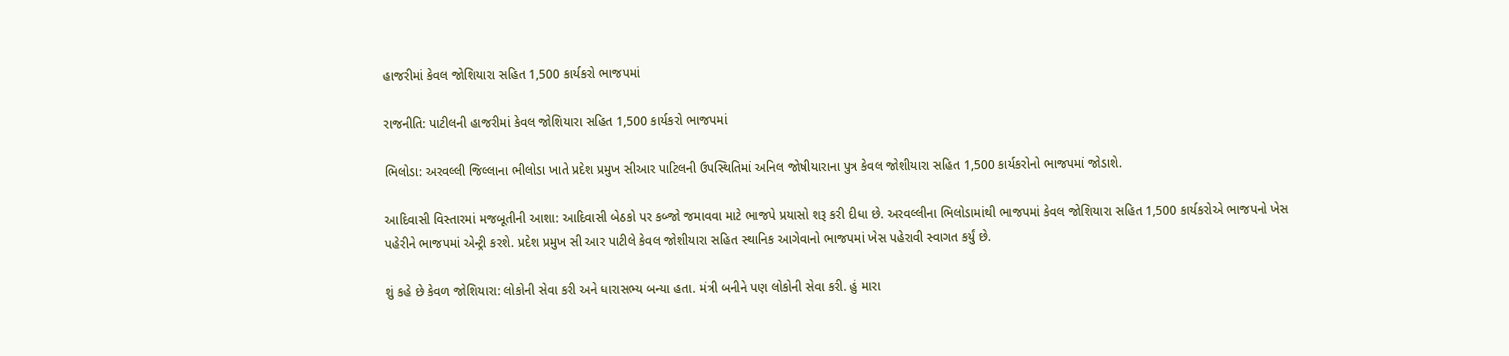હાજરીમાં કેવલ જોશિયારા સહિત 1,500 કાર્યકરો ભાજપમાં

રાજનીતિ: પાટીલની હાજરીમાં કેવલ જોશિયારા સહિત 1,500 કાર્યકરો ભાજપમાં

ભિલોડા: અરવલ્લી જિલ્લાના ભીલોડા ખાતે પ્રદેશ પ્રમુખ સીઆર પાટિલની ઉપસ્થિતિમાં અનિલ જોષીયારાના પુત્ર કેવલ જોશીયારા સહિત 1,500 કાર્યકરોનો ભાજપમાં જોડાશે.

આદિવાસી વિસ્તારમાં મજબૂતીની આશા: આદિવાસી બેઠકો પર કબ્જો જમાવવા માટે ભાજપે પ્રયાસો શરૂ કરી દીધા છે. અરવલ્લીના ભિલોડામાંથી ભાજપમાં કેવલ જોશિયારા સહિત 1,500 કાર્યકરોએ ભાજપનો ખેસ પહેરીને ભાજપમાં એન્ટ્રી કરશે. પ્રદેશ પ્રમુખ સી આર પાટીલે કેવલ જોશીયારા સહિત સ્થાનિક આગેવાનો ભાજપમાં ખેસ પહેરાવી સ્વાગત કર્યું છે.

શું કહે છે કેવળ જોશિયારા: લોકોની સેવા કરી અને ધારાસભ્ય બન્યા હતા. મંત્રી બનીને પણ લોકોની સેવા કરી. હું મારા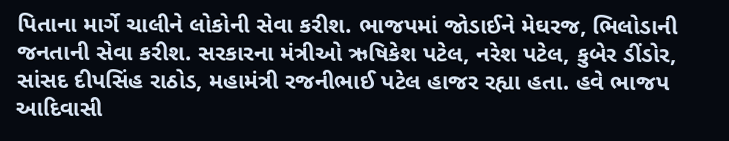પિતાના માર્ગે ચાલીને લોકોની સેવા કરીશ. ભાજપમાં જોડાઈને મેઘરજ, ભિલોડાની જનતાની સેવા કરીશ. સરકારના મંત્રીઓ ઋષિકેશ પટેલ, નરેશ પટેલ, કુબેર ડીંડોર, સાંસદ દીપસિંહ રાઠોડ, મહામંત્રી રજનીભાઈ પટેલ હાજર રહ્યા હતા. હવે ભાજપ આદિવાસી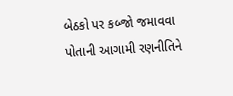બેઠકો પર કબ્જો જમાવવા પોતાની આગામી રણનીતિને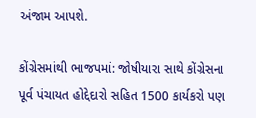અંજામ આપશે.

કોંગ્રેસમાંથી ભાજપમાં: જોષીયારા સાથે કોંગ્રેસના પૂર્વ પંચાયત હોદ્દેદારો સહિત 1500 કાર્યકરો પણ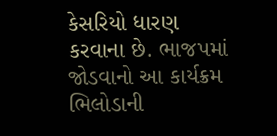કેસરિયો ધારણ કરવાના છે. ભાજપમાં જોડવાનો આ કાર્યક્રમ ભિલોડાની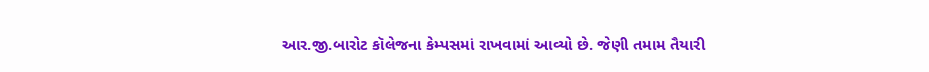આર.જી.બારોટ કૉલેજના કેમ્પસમાં રાખવામાં આવ્યો છે. જેણી તમામ તૈયારી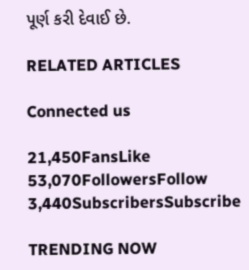પૂર્ણ કરી દેવાઈ છે.

RELATED ARTICLES

Connected us

21,450FansLike
53,070FollowersFollow
3,440SubscribersSubscribe

TRENDING NOW